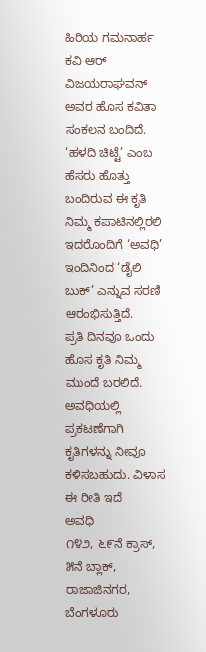ಹಿರಿಯ ಗಮನಾರ್ಹ ಕವಿ ಆರ್ ವಿಜಯರಾಘವನ್ ಅವರ ಹೊಸ ಕವಿತಾ ಸಂಕಲನ ಬಂದಿದೆ. ‘ಹಳದಿ ಚಿಟ್ಟೆ’ ಎಂಬ ಹೆಸರು ಹೊತ್ತು ಬಂದಿರುವ ಈ ಕೃತಿ ನಿಮ್ಮ ಕಪಾಟಿನಲ್ಲಿರಲಿ
ಇದರೊಂದಿಗೆ ‘ಅವಧಿ’ ಇಂದಿನಿಂದ ‘ಡೈಲಿ ಬುಕ್’ ಎನ್ನುವ ಸರಣಿ ಆರಂಭಿಸುತ್ತಿದೆ.
ಪ್ರತಿ ದಿನವೂ ಒಂದು ಹೊಸ ಕೃತಿ ನಿಮ್ಮ ಮುಂದೆ ಬರಲಿದೆ. ಅವಧಿಯಲ್ಲಿ ಪ್ರಕಟಣೆಗಾಗಿ ಕೃತಿಗಳನ್ನು ನೀವೂ ಕಳಿಸಬಹುದು. ವಿಳಾಸ ಈ ರೀತಿ ಇದೆ
ಅವಧಿ
೧೪೨, ೬೯ನೆ ಕ್ರಾಸ್, ೫ನೆ ಬ್ಲಾಕ್, ರಾಜಾಜಿನಗರ, ಬೆಂಗಳೂರು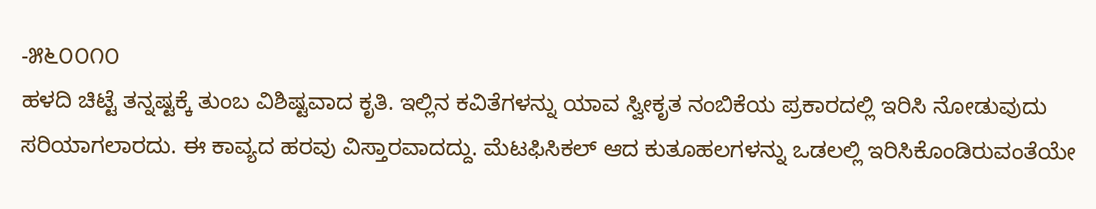-೫೬೦೦೧೦
ಹಳದಿ ಚಿಟ್ಟೆ ತನ್ನಷ್ಟಕ್ಕೆ ತುಂಬ ವಿಶಿಷ್ಟವಾದ ಕೃತಿ. ಇಲ್ಲಿನ ಕವಿತೆಗಳನ್ನು ಯಾವ ಸ್ವೀಕೃತ ನಂಬಿಕೆಯ ಪ್ರಕಾರದಲ್ಲಿ ಇರಿಸಿ ನೋಡುವುದು ಸರಿಯಾಗಲಾರದು. ಈ ಕಾವ್ಯದ ಹರವು ವಿಸ್ತಾರವಾದದ್ದು. ಮೆಟಫಿಸಿಕಲ್ ಆದ ಕುತೂಹಲಗಳನ್ನು ಒಡಲಲ್ಲಿ ಇರಿಸಿಕೊಂಡಿರುವಂತೆಯೇ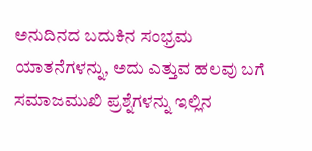ಅನುದಿನದ ಬದುಕಿನ ಸಂಭ್ರಮ ಯಾತನೆಗಳನ್ನು, ಅದು ಎತ್ತುವ ಹಲವು ಬಗೆ ಸಮಾಜಮುಖಿ ಪ್ರಶ್ನೆಗಳನ್ನು ಇಲ್ಲಿನ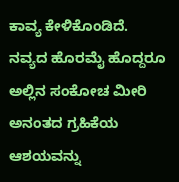ಕಾವ್ಯ ಕೇಳಿಕೊಂಡಿದೆ.
ನವ್ಯದ ಹೊರಮೈ ಹೊದ್ದರೂ ಅಲ್ಲಿನ ಸಂಕೋಚ ಮೀರಿ ಅನಂತದ ಗ್ರಹಿಕೆಯ ಆಶಯವನ್ನು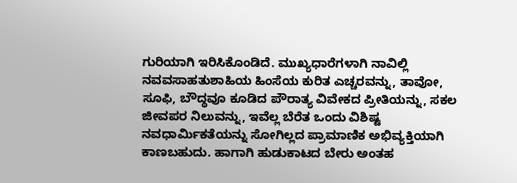ಗುರಿಯಾಗಿ ಇರಿಸಿಕೊಂಡಿದೆ. ಮುಖ್ಯಧಾರೆಗಳಾಗಿ ನಾವಿಲ್ಲಿ ನವವಸಾಹತುಶಾಹಿಯ ಹಿಂಸೆಯ ಕುರಿತ ಎಚ್ಚರವನ್ನು, ತಾವೋ, ಸೂಫಿ, ಬೌದ್ಧವೂ ಕೂಡಿದ ಪೌರಾತ್ಯ ವಿವೇಕದ ಪ್ರೀತಿಯನ್ನು, ಸಕಲ ಜೀವಪರ ನಿಲುವನ್ನು, ಇವೆಲ್ಲ ಬೆರೆತ ಒಂದು ವಿಶಿಷ್ಟ ನವಧಾರ್ಮಿಕತೆಯನ್ನು ಸೋಗಿಲ್ಲದ ಪ್ರಾಮಾಣಿಕ ಅಭಿವ್ಯಕ್ತಿಯಾಗಿ ಕಾಣಬಹುದು. ಹಾಗಾಗಿ ಹುಡುಕಾಟದ ಬೇರು ಅಂತಹ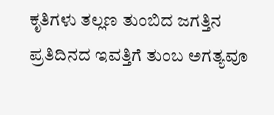ಕೃತಿಗಳು ತಲ್ಲಣ ತುಂಬಿದ ಜಗತ್ತಿನ ಪ್ರತಿದಿನದ ಇವತ್ತಿಗೆ ತುಂಬ ಅಗತ್ಯವೂ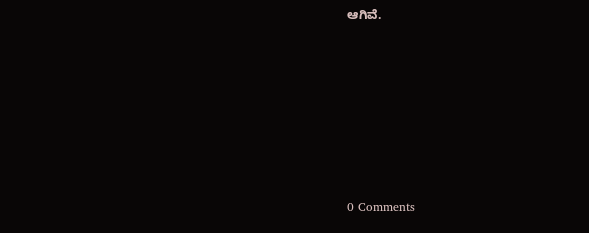ಆಗಿವೆ.







0 Comments